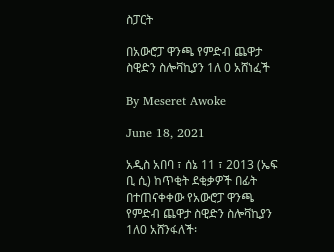ስፓርት

በአውሮፓ ዋንጫ የምድብ ጨዋታ ስዊድን ስሎቫኪያን 1ለ 0 አሸነፈች

By Meseret Awoke

June 18, 2021

አዲስ አበባ ፣ ሰኔ 11 ፣ 2013 (ኤፍ ቢ ሲ) ከጥቂት ደቂቃዎች በፊት በተጠናቀቀው የአውሮፓ ዋንጫ የምድብ ጨዋታ ስዊድን ስሎቫኪያን 1ለ0 አሸንፋለች፡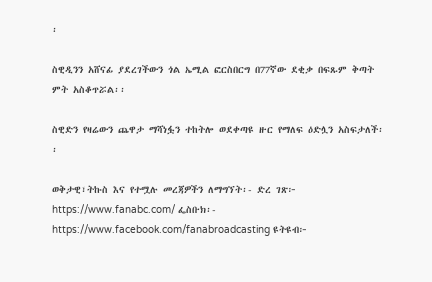፡

ስዊዲንን አሸናፊ ያደረገችውን ጎል ኤሚል ፎርስበርግ በ77ኛው ደቂቃ በፍጹም ቅጣት ምት አስቆጥሯል፡፡

ስዊድን የዛሬውን ጨዋታ ማሻነፏን ተከትሎ ወደቀጣዩ ዙር የማለፍ ዕድሏን አስፍታለች፡፡

ወቅታዊ፣ትኩስ እና የተሟሉ መረጃዎችን ለማግኘት፡- ድረ ገጽ፦ https://www.fanabc.com/ ፌስቡክ፡- https://www.facebook.com/fanabroadcasting ዩትዩብ፦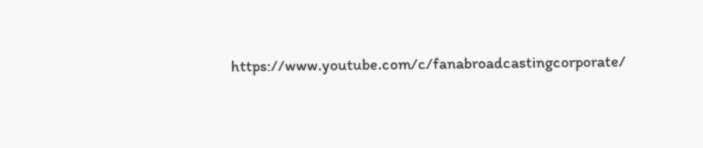https://www.youtube.com/c/fanabroadcastingcorporate/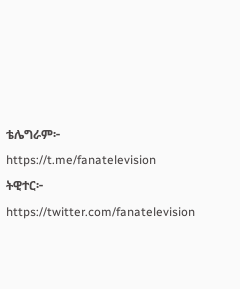ቴሌግራም፦ https://t.me/fanatelevision ትዊተር፦ https://twitter.com/fanatelevision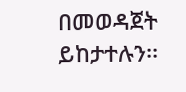በመወዳጀት ይከታተሉን፡፡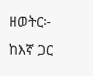ዘወትር፦ ከእኛ ጋር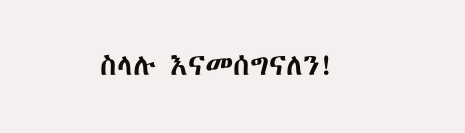ስላሉ እናመሰግናለን!